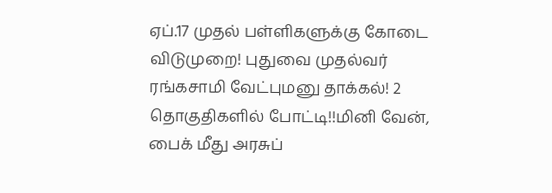ஏப்.17 முதல் பள்ளிகளுக்கு கோடை விடுமுறை! புதுவை முதல்வர் ரங்கசாமி வேட்புமனு தாக்கல்! 2 தொகுதிகளில் போட்டி!!மினி வேன், பைக் மீது அரசுப்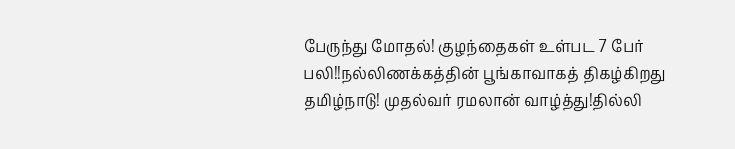பேருந்து மோதல்! குழந்தைகள் உள்பட 7 பேர் பலி!!நல்லிணக்கத்தின் பூங்காவாகத் திகழ்கிறது தமிழ்நாடு! முதல்வர் ரமலான் வாழ்த்து!தில்லி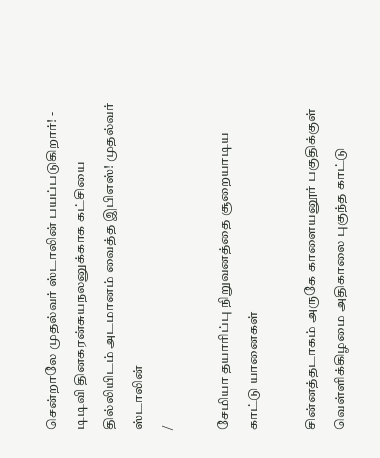சென்றாலே முதல்வர் ஸ்டாலின் பயப்படுகிறார்! - டிடிவி தினகரன்சுயநலனுக்காக கட்சியை தில்லியிடம் அடமானம் வைத்த இபிஎஸ்! முதல்வர் ஸ்டாலின்
/

சேமியா தயாரிப்பு நிறுவனத்தை சூறையாடிய காட்டு யானைகள்

சின்னத்தடாகம் அருகே காளையனூர் பகுதிக்குள் வெள்ளிக்கிழமை அதிகாலை புகுந்த காட்டு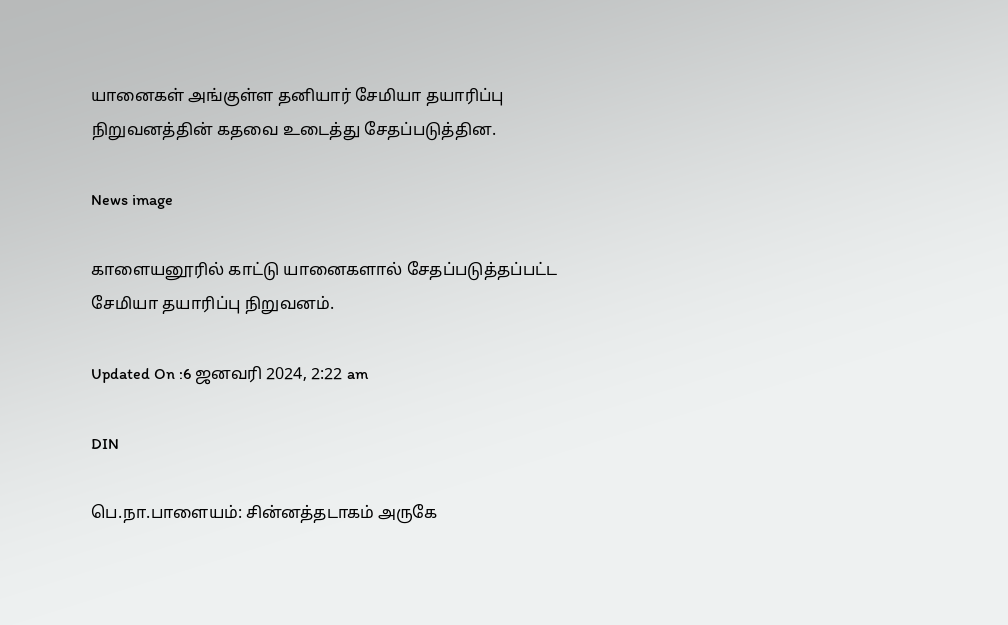யானைகள் அங்குள்ள தனியார் சேமியா தயாரிப்பு நிறுவனத்தின் கதவை உடைத்து சேதப்படுத்தின.

News image

காளையனூரில் காட்டு யானைகளால் சேதப்படுத்தப்பட்ட சேமியா தயாரிப்பு நிறுவனம்.

Updated On :6 ஜனவரி 2024, 2:22 am

DIN

பெ.நா.பாளையம்: சின்னத்தடாகம் அருகே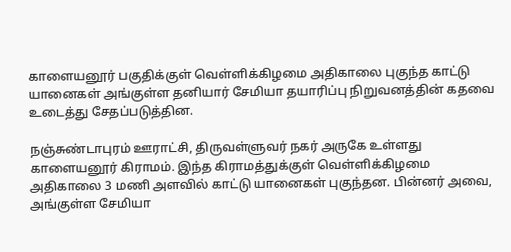காளையனூர் பகுதிக்குள் வெள்ளிக்கிழமை அதிகாலை புகுந்த காட்டு யானைகள் அங்குள்ள தனியார் சேமியா தயாரிப்பு நிறுவனத்தின் கதவை உடைத்து சேதப்படுத்தின.

நஞ்சுண்டாபுரம் ஊராட்சி, திருவள்ளுவர் நகர் அருகே உள்ளது காளையனூர் கிராமம். இந்த கிராமத்துக்குள் வெள்ளிக்கிழமை அதிகாலை 3 மணி அளவில் காட்டு யானைகள் புகுந்தன. பின்னர் அவை, அங்குள்ள சேமியா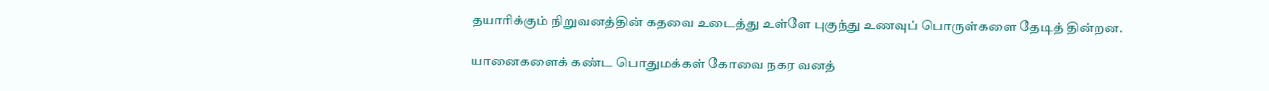தயாரிக்கும் நிறுவனத்தின் கதவை உடைத்து உள்ளே புகுந்து உணவுப் பொருள்களை தேடித் தின்றன.

யானைகளைக் கண்ட பொதுமக்கள் கோவை நகர வனத்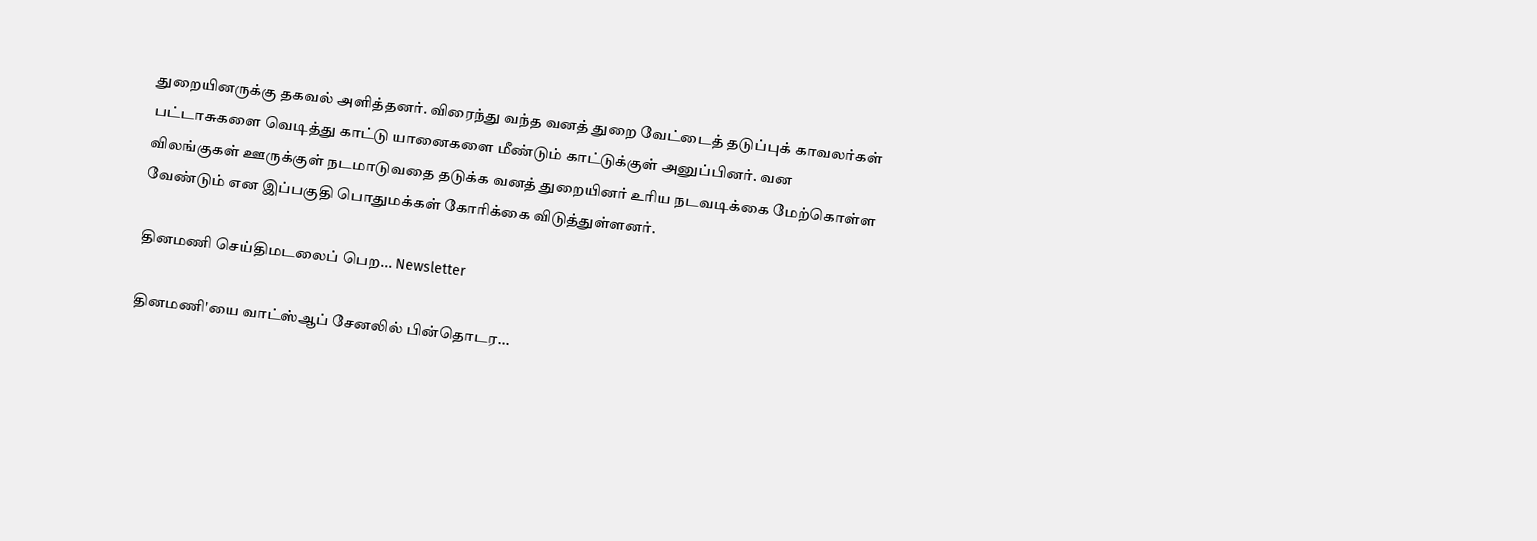துறையினருக்கு தகவல் அளித்தனர். விரைந்து வந்த வனத் துறை வேட்டைத் தடுப்புக் காவலர்கள் பட்டாசுகளை வெடித்து காட்டு யானைகளை மீண்டும் காட்டுக்குள் அனுப்பினர். வன விலங்குகள் ஊருக்குள் நடமாடுவதை தடுக்க வனத் துறையினர் உரிய நடவடிக்கை மேற்கொள்ள வேண்டும் என இப்பகுதி பொதுமக்கள் கோரிக்கை விடுத்துள்ளனர்.

தினமணி செய்திமடலைப் பெற... Newsletter

தினமணி'யை வாட்ஸ்ஆப் சேனலில் பின்தொடர...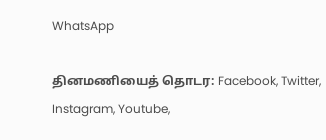WhatsApp

தினமணியைத் தொடர: Facebook, Twitter, Instagram, Youtube,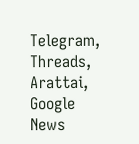Telegram, Threads, Arattai, Google News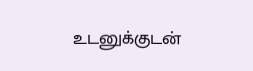உடனுக்குடன்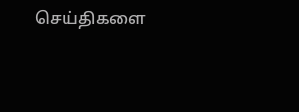செய்திகளை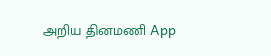அறிய தினமணி App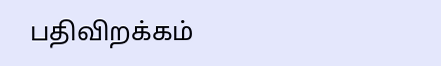பதிவிறக்கம்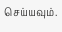செய்யவும்.